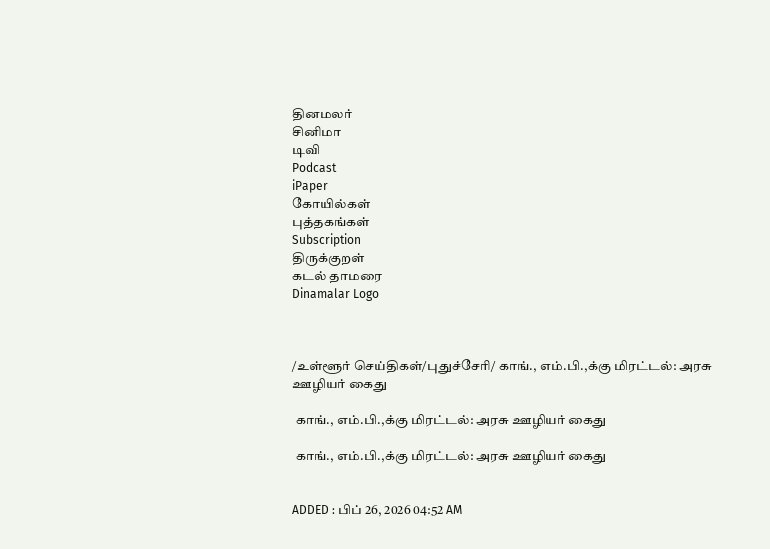தினமலர்
சினிமா
டிவி
Podcast
iPaper
கோயில்கள்
புத்தகங்கள்
Subscription
திருக்குறள்
கடல் தாமரை
Dinamalar Logo



/உள்ளூர் செய்திகள்/புதுச்சேரி/ காங்., எம்.பி.,க்கு மிரட்டல்: அரசு ஊழியர் கைது

 காங்., எம்.பி.,க்கு மிரட்டல்: அரசு ஊழியர் கைது

 காங்., எம்.பி.,க்கு மிரட்டல்: அரசு ஊழியர் கைது


ADDED : பிப் 26, 2026 04:52 AM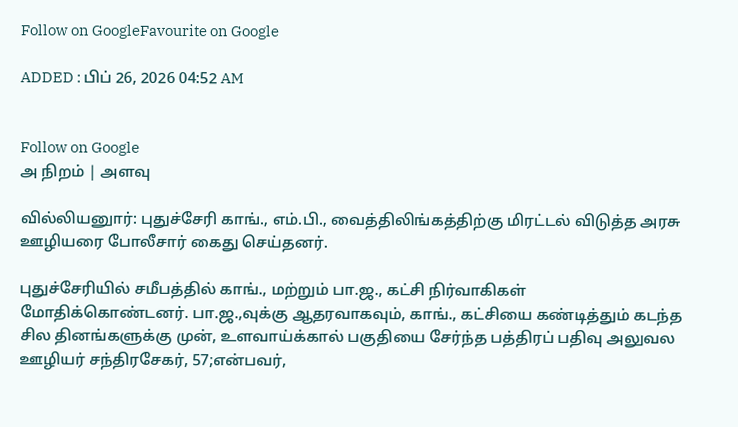Follow on GoogleFavourite on Google

ADDED : பிப் 26, 2026 04:52 AM


Follow on Google
அ நிறம் | அளவு

வில்லியனுார்: புதுச்சேரி காங்., எம்.பி., வைத்திலிங்கத்திற்கு மிரட்டல் விடுத்த அரசு ஊழியரை போலீசார் கைது செய்தனர்.

புதுச்சேரியில் சமீபத்தில் காங்., மற்றும் பா.ஜ., கட்சி நிர்வாகிகள் மோதிக்கொண்டனர். பா.ஜ.,வுக்கு ஆதரவாகவும், காங்., கட்சியை கண்டித்தும் கடந்த சில தினங்களுக்கு முன், உளவாய்க்கால் பகுதியை சேர்ந்த பத்திரப் பதிவு அலுவல ஊழியர் சந்திரசேகர், 57;என்பவர்,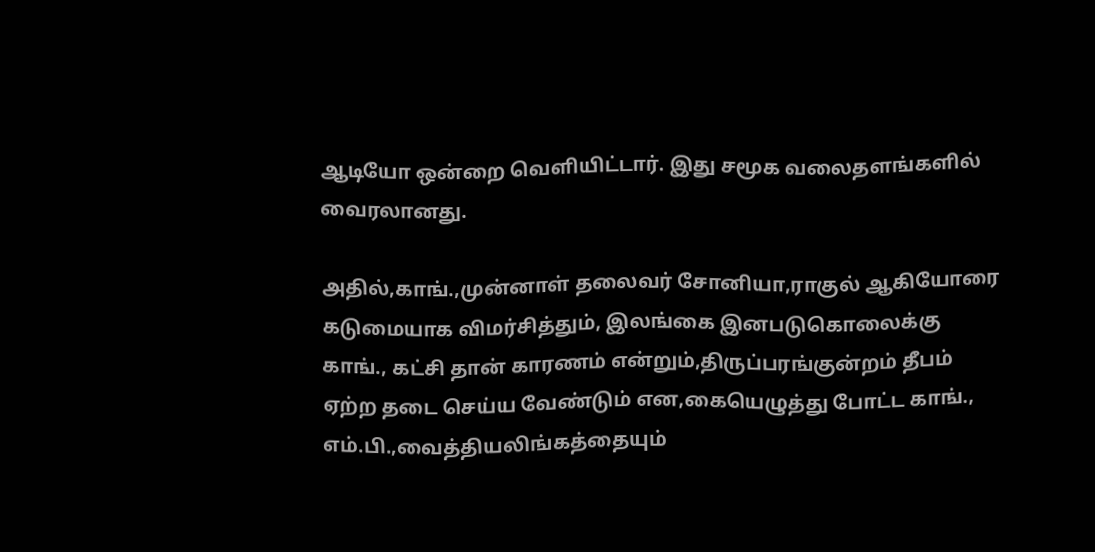ஆடியோ ஒன்றை வெளியிட்டார். இது சமூக வலைதளங்களில் வைரலானது.

அதில்,காங்.,முன்னாள் தலைவர் சோனியா,ராகுல் ஆகியோரை கடுமையாக விமர்சித்தும், இலங்கை இனபடுகொலைக்கு காங்., கட்சி தான் காரணம் என்றும்,திருப்பரங்குன்றம் தீபம் ஏற்ற தடை செய்ய வேண்டும் என,கையெழுத்து போட்ட காங்., எம்.பி.,வைத்தியலிங்கத்தையும்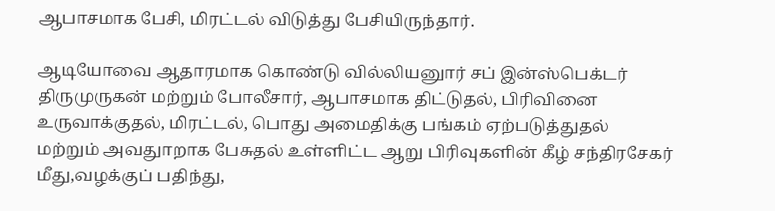ஆபாசமாக பேசி, மிரட்டல் விடுத்து பேசியிருந்தார்.

ஆடியோவை ஆதாரமாக கொண்டு வில்லியனுார் சப் இன்ஸ்பெக்டர் திருமுருகன் மற்றும் போலீசார், ஆபாசமாக திட்டுதல், பிரிவினை உருவாக்குதல், மிரட்டல், பொது அமைதிக்கு பங்கம் ஏற்படுத்துதல் மற்றும் அவதுாறாக பேசுதல் உள்ளிட்ட ஆறு பிரிவுகளின் கீழ் சந்திரசேகர் மீது,வழக்குப் பதிந்து,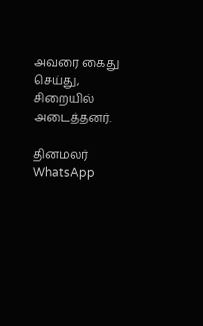அவரை கைது செய்து, சிறையில் அடைத்தனர்.

தினமலர் WhatsApp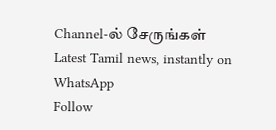Channel-ல் சேருங்கள்
Latest Tamil news, instantly on WhatsApp
Follow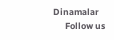Dinamalar
      Follow us